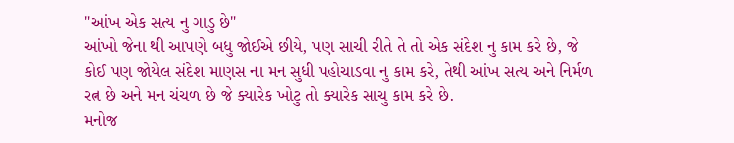"આંખ એક સત્ય નુ ગાડુ છે"
આંખો જેના થી આપણે બધુ જોઈએ છીયે, પણ સાચી રીતે તે તો એક સંદેશ નુ કામ કરે છે, જે કોઈ પણ જોયેલ સંદેશ માણસ ના મન સુધી પહોચાડવા નુ કામ કરે, તેથી આંખ સત્ય અને નિર્મળ રત્ન છે અને મન ચંચળ છે જે ક્યારેક ખોટુ તો ક્યારેક સાચુ કામ કરે છે.
મનોજ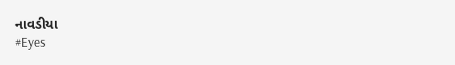નાવડીયા
#Eyes